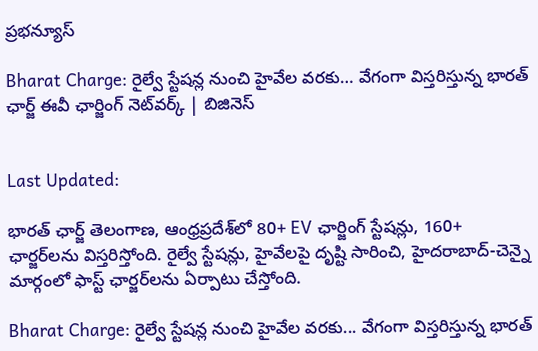ప్రభన్యూస్

Bharat Charge: రైల్వే స్టేషన్ల నుంచి హైవేల వరకు… వేగంగా విస్తరిస్తున్న భారత్ ఛార్జ్ ఈవీ ఛార్జింగ్ నెట్‌వర్క్ | బిజినెస్


Last Updated:

భారత్ ఛార్జ్ తెలంగాణ, ఆంధ్రప్రదేశ్‌లో 80+ EV ఛార్జింగ్ స్టేషన్లు, 160+ ఛార్జర్‌లను విస్తరిస్తోంది. రైల్వే స్టేషన్లు, హైవేలపై దృష్టి సారించి, హైదరాబాద్-చెన్నై మార్గంలో ఫాస్ట్ ఛార్జర్‌లను ఏర్పాటు చేస్తోంది.

Bharat Charge: రైల్వే స్టేషన్ల నుంచి హైవేల వరకు... వేగంగా విస్తరిస్తున్న భారత్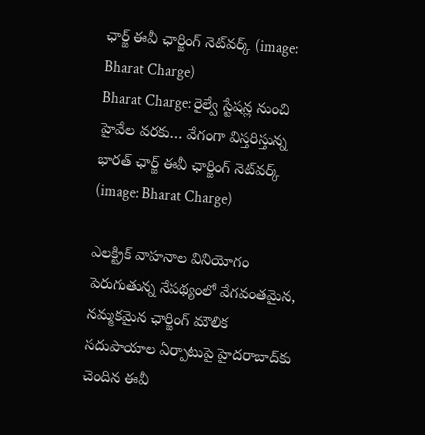ఛార్జ్ ఈవీ ఛార్జింగ్ నెట్‌వర్క్ (image: Bharat Charge)
Bharat Charge: రైల్వే స్టేషన్ల నుంచి హైవేల వరకు… వేగంగా విస్తరిస్తున్న భారత్ ఛార్జ్ ఈవీ ఛార్జింగ్ నెట్‌వర్క్ (image: Bharat Charge)

ఎలక్ట్రిక్ వాహనాల వినియోగం పెరుగుతున్న నేపథ్యంలో వేగవంతమైన, నమ్మకమైన ఛార్జింగ్ మౌలిక సదుపాయాల ఏర్పాటుపై హైదరాబాద్‌కు చెందిన ఈవీ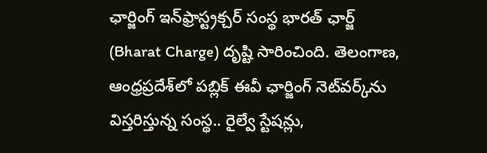ఛార్జింగ్ ఇన్‌ఫ్రాస్ట్రక్చర్ సంస్థ భారత్ ఛార్జ్ (Bharat Charge) దృష్టి సారించింది. తెలంగాణ, ఆంధ్రప్రదేశ్‌లో పబ్లిక్ ఈవీ ఛార్జింగ్ నెట్‌వర్క్‌ను విస్తరిస్తున్న సంస్థ.. రైల్వే స్టేషన్లు,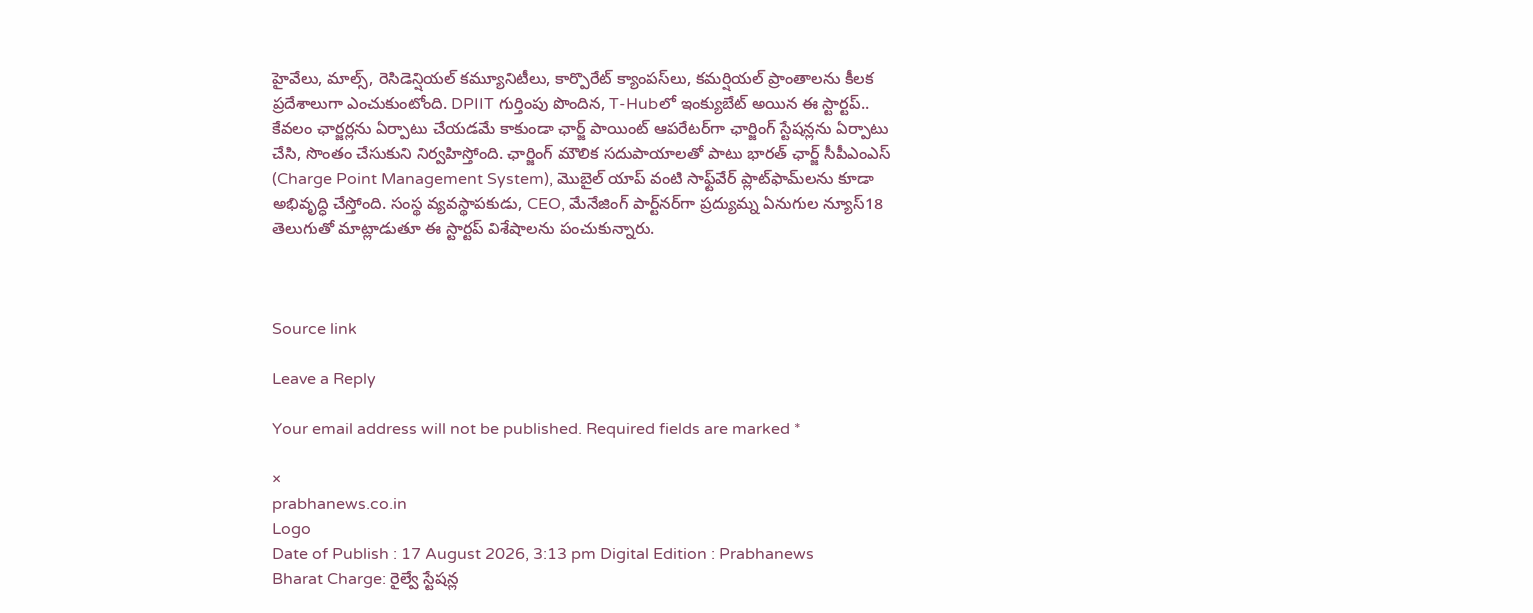హైవేలు, మాల్స్, రెసిడెన్షియల్ కమ్యూనిటీలు, కార్పొరేట్ క్యాంపస్‌లు, కమర్షియల్ ప్రాంతాలను కీలక ప్రదేశాలుగా ఎంచుకుంటోంది. DPIIT గుర్తింపు పొందిన, T-Hubలో ఇంక్యుబేట్ అయిన ఈ స్టార్టప్.. కేవలం ఛార్జర్లను ఏర్పాటు చేయడమే కాకుండా ఛార్జ్ పాయింట్ ఆపరేటర్‌గా ఛార్జింగ్ స్టేషన్లను ఏర్పాటు చేసి, సొంతం చేసుకుని నిర్వహిస్తోంది. ఛార్జింగ్ మౌలిక సదుపాయాలతో పాటు భారత్ ఛార్జ్ సీపీఎంఎస్ (Charge Point Management System), మొబైల్ యాప్ వంటి సాఫ్ట్‌వేర్ ప్లాట్‌ఫామ్‌లను కూడా అభివృద్ధి చేస్తోంది. సంస్థ వ్యవస్థాపకుడు, CEO, మేనేజింగ్ పార్ట్‌నర్‌గా ప్రద్యుమ్న ఏనుగుల న్యూస్18 తెలుగుతో మాట్లాడుతూ ఈ స్టార్టప్ విశేషాలను పంచుకున్నారు.



Source link

Leave a Reply

Your email address will not be published. Required fields are marked *

×
prabhanews.co.in
Logo
Date of Publish : 17 August 2026, 3:13 pm Digital Edition : Prabhanews
Bharat Charge: రైల్వే స్టేషన్ల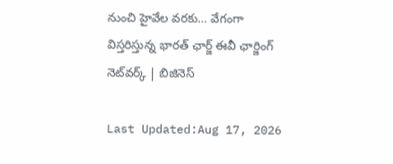నుంచి హైవేల వరకు… వేగంగా విస్తరిస్తున్న భారత్ ఛార్జ్ ఈవీ ఛార్జింగ్ నెట్‌వర్క్ | బిజినెస్

Last Updated:Aug 17, 2026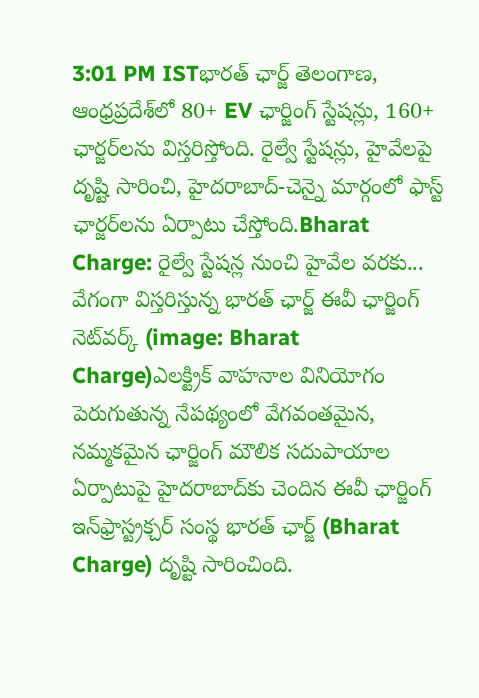3:01 PM ISTభారత్ ఛార్జ్ తెలంగాణ, ఆంధ్రప్రదేశ్‌లో 80+ EV ఛార్జింగ్ స్టేషన్లు, 160+ ఛార్జర్‌లను విస్తరిస్తోంది. రైల్వే స్టేషన్లు, హైవేలపై దృష్టి సారించి, హైదరాబాద్-చెన్నై మార్గంలో ఫాస్ట్ ఛార్జర్‌లను ఏర్పాటు చేస్తోంది.Bharat Charge: రైల్వే స్టేషన్ల నుంచి హైవేల వరకు... వేగంగా విస్తరిస్తున్న భారత్ ఛార్జ్ ఈవీ ఛార్జింగ్ నెట్‌వర్క్ (image: Bharat Charge)ఎలక్ట్రిక్ వాహనాల వినియోగం పెరుగుతున్న నేపథ్యంలో వేగవంతమైన, నమ్మకమైన ఛార్జింగ్ మౌలిక సదుపాయాల ఏర్పాటుపై హైదరాబాద్‌కు చెందిన ఈవీ ఛార్జింగ్ ఇన్‌ఫ్రాస్ట్రక్చర్ సంస్థ భారత్ ఛార్జ్ (Bharat Charge) దృష్టి సారించింది.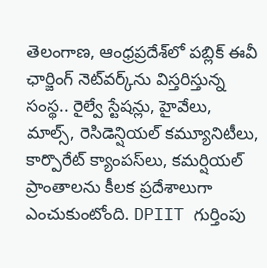తెలంగాణ, ఆంధ్రప్రదేశ్‌లో పబ్లిక్ ఈవీ ఛార్జింగ్ నెట్‌వర్క్‌ను విస్తరిస్తున్న సంస్థ.. రైల్వే స్టేషన్లు, హైవేలు, మాల్స్, రెసిడెన్షియల్ కమ్యూనిటీలు, కార్పొరేట్ క్యాంపస్‌లు, కమర్షియల్ ప్రాంతాలను కీలక ప్రదేశాలుగా ఎంచుకుంటోంది. DPIIT గుర్తింపు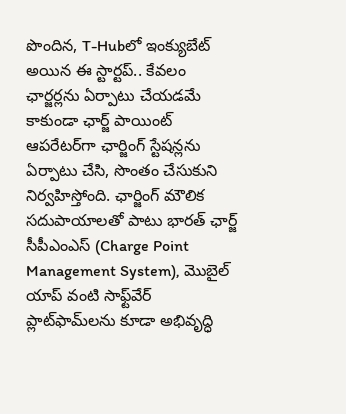పొందిన, T-Hubలో ఇంక్యుబేట్ అయిన ఈ స్టార్టప్.. కేవలం ఛార్జర్లను ఏర్పాటు చేయడమే కాకుండా ఛార్జ్ పాయింట్ ఆపరేటర్‌గా ఛార్జింగ్ స్టేషన్లను ఏర్పాటు చేసి, సొంతం చేసుకుని నిర్వహిస్తోంది. ఛార్జింగ్ మౌలిక సదుపాయాలతో పాటు భారత్ ఛార్జ్ సీపీఎంఎస్ (Charge Point Management System), మొబైల్ యాప్ వంటి సాఫ్ట్‌వేర్ ప్లాట్‌ఫామ్‌లను కూడా అభివృద్ధి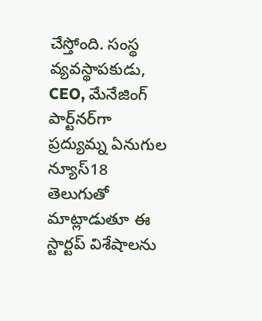చేస్తోంది. సంస్థ వ్యవస్థాపకుడు, CEO, మేనేజింగ్ పార్ట్‌నర్‌గా ప్రద్యుమ్న ఏనుగుల న్యూస్18 తెలుగుతో మాట్లాడుతూ ఈ స్టార్టప్ విశేషాలను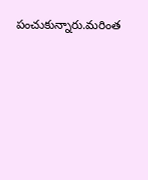పంచుకున్నారు.మరింత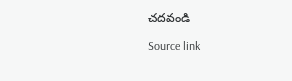చదవండి

Source link